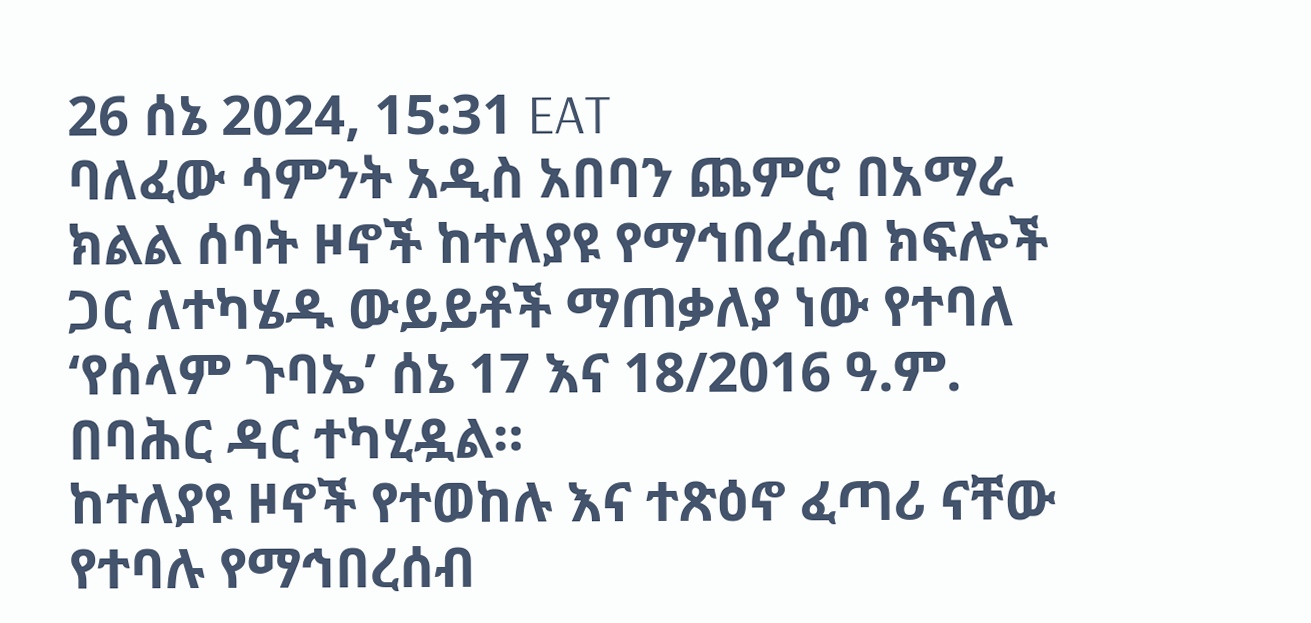26 ሰኔ 2024, 15:31 EAT
ባለፈው ሳምንት አዲስ አበባን ጨምሮ በአማራ ክልል ሰባት ዞኖች ከተለያዩ የማኅበረሰብ ክፍሎች ጋር ለተካሄዱ ውይይቶች ማጠቃለያ ነው የተባለ ‘የሰላም ጉባኤ’ ሰኔ 17 እና 18/2016 ዓ.ም. በባሕር ዳር ተካሂዷል።
ከተለያዩ ዞኖች የተወከሉ እና ተጽዕኖ ፈጣሪ ናቸው የተባሉ የማኅበረሰብ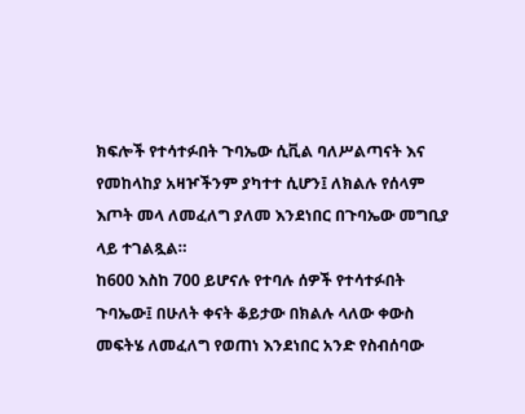ክፍሎች የተሳተፉበት ጉባኤው ሲቪል ባለሥልጣናት እና የመከላከያ አዛዦችንም ያካተተ ሲሆን፤ ለክልሉ የሰላም እጦት መላ ለመፈለግ ያለመ እንደነበር በጉባኤው መግቢያ ላይ ተገልጿል።
ከ600 እስከ 700 ይሆናሉ የተባሉ ሰዎች የተሳተፉበት ጉባኤው፤ በሁለት ቀናት ቆይታው በክልሉ ላለው ቀውስ መፍትሄ ለመፈለግ የወጠነ እንደነበር አንድ የስብሰባው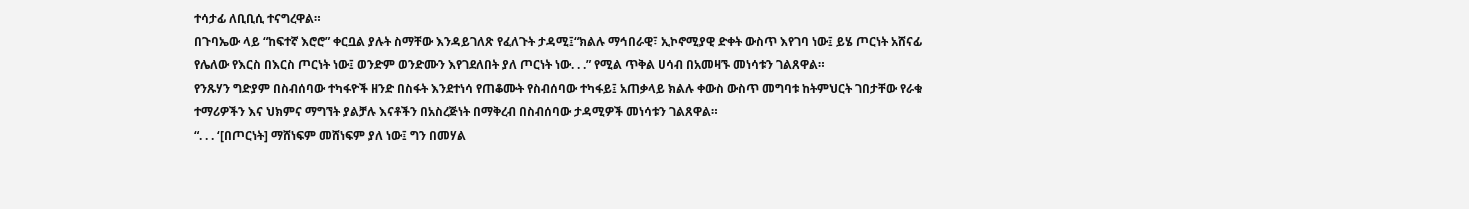ተሳታፊ ለቢቢሲ ተናግረዋል።
በጉባኤው ላይ “ከፍተኛ እሮሮ” ቀርቧል ያሉት ስማቸው እንዳይገለጽ የፈለጉት ታዳሚ፤“ክልሉ ማኅበራዊ፣ ኢኮኖሚያዊ ድቀት ውስጥ እየገባ ነው፤ ይሄ ጦርነት አሸናፊ የሌለው የእርስ በእርስ ጦርነት ነው፤ ወንድም ወንድሙን እየገደለበት ያለ ጦርነት ነው. . .” የሚል ጥቅል ሀሳብ በአመዛኙ መነሳቱን ገልጸዋል።
የንጹሃን ግድያም በስብሰባው ተካፋዮች ዘንድ በስፋት እንደተነሳ የጠቆሙት የስብሰባው ተካፋይ፤ አጠቃላይ ክልሉ ቀውስ ውስጥ መግባቱ ከትምህርት ገበታቸው የራቁ ተማሪዎችን እና ህክምና ማግኘት ያልቻሉ እናቶችን በአስረጅነት በማቅረብ በስብሰባው ታዳሚዎች መነሳቱን ገልጸዋል።
“. . . ‘[በጦርነት] ማሸነፍም መሸነፍም ያለ ነው፤ ግን በመሃል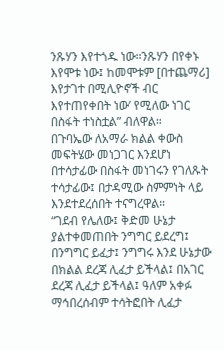ንጹሃን እየተጎዱ ነው።ንጹሃን በየቀኑ እየሞቱ ነው፤ ከመሞቱም [በተጨማሪ] እየታገተ በሚሊዮኖች ብር እየተጠየቀበት ነው’ የሚለው ነገር በስፋት ተነስቷል” ብለዋል።
በጉባኤው ለአማራ ክልል ቀውስ መፍትሄው መነጋገር እንደሆነ በተሳታፊው በስፋት መነገሩን የገለጹት ተሳታፊው፤ በታዳሚው ስምምነት ላይ እንደተደረሰበት ተናግረዋል።
“ገደብ የሌለው፤ ቅድመ ሁኔታ ያልተቀመጠበት ንግግር ይደረግ፤ በንግግር ይፈታ፤ ንግግሩ እንደ ሁኔታው በክልል ደረጃ ሊፈታ ይችላል፤ በአገር ደረጃ ሊፈታ ይችላል፤ ዓለም አቀፉ ማኅበረሰብም ተሳትፎበት ሊፈታ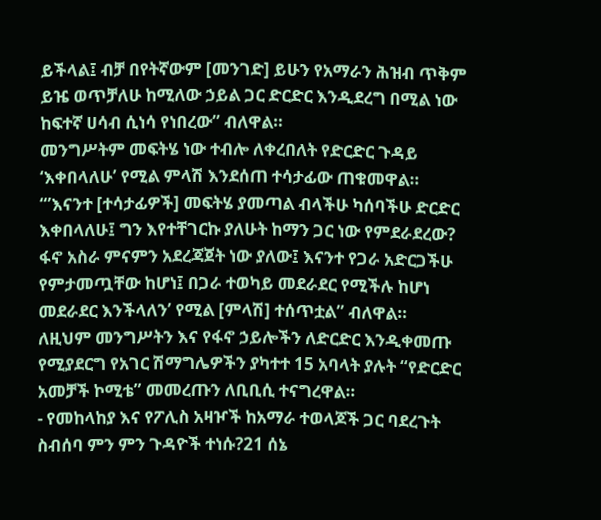ይችላል፤ ብቻ በየትኛውም [መንገድ] ይሁን የአማራን ሕዝብ ጥቅም ይዤ ወጥቻለሁ ከሚለው ኃይል ጋር ድርድር እንዲደረግ በሚል ነው ከፍተኛ ሀሳብ ሲነሳ የነበረው” ብለዋል።
መንግሥትም መፍትሄ ነው ተብሎ ለቀረበለት የድርድር ጉዳይ ‘እቀበላለሁ’ የሚል ምላሽ እንደሰጠ ተሳታፊው ጠቁመዋል።
“’እናንተ [ተሳታፊዎች] መፍትሄ ያመጣል ብላችሁ ካሰባችሁ ድርድር እቀበላለሁ፤ ግን እየተቸገርኩ ያለሁት ከማን ጋር ነው የምደራደረው? ፋኖ አስራ ምናምን አደረጃጀት ነው ያለው፤ እናንተ የጋራ አድርጋችሁ የምታመጧቸው ከሆነ፤ በጋራ ተወካይ መደራደር የሚችሉ ከሆነ መደራደር እንችላለን’ የሚል [ምላሽ] ተሰጥቷል” ብለዋል።
ለዚህም መንግሥትን እና የፋኖ ኃይሎችን ለድርድር እንዲቀመጡ የሚያደርግ የአገር ሽማግሌዎችን ያካተተ 15 አባላት ያሉት “የድርድር አመቻች ኮሚቴ” መመረጡን ለቢቢሲ ተናግረዋል።
- የመከላከያ እና የፖሊስ አዛዦች ከአማራ ተወላጆች ጋር ባደረጉት ስብሰባ ምን ምን ጉዳዮች ተነሱ?21 ሰኔ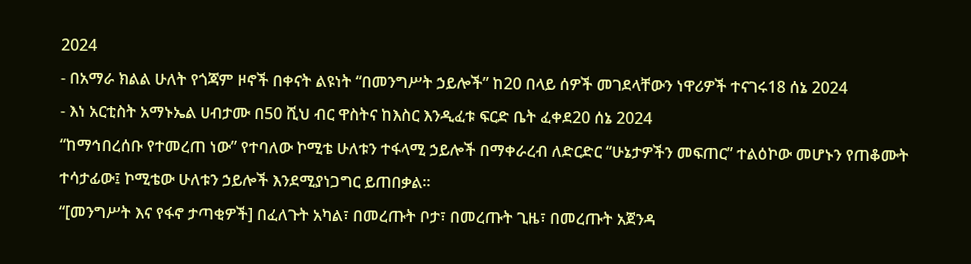2024
- በአማራ ክልል ሁለት የጎጃም ዞኖች በቀናት ልዩነት “በመንግሥት ኃይሎች” ከ20 በላይ ሰዎች መገደላቸውን ነዋሪዎች ተናገሩ18 ሰኔ 2024
- እነ አርቲስት አማኑኤል ሀብታሙ በ50 ሺህ ብር ዋስትና ከእስር እንዲፈቱ ፍርድ ቤት ፈቀደ20 ሰኔ 2024
“ከማኅበረሰቡ የተመረጠ ነው” የተባለው ኮሚቴ ሁለቱን ተፋላሚ ኃይሎች በማቀራረብ ለድርድር “ሁኔታዎችን መፍጠር” ተልዕኮው መሆኑን የጠቆሙት ተሳታፊው፤ ኮሚቴው ሁለቱን ኃይሎች እንደሚያነጋግር ይጠበቃል።
“[መንግሥት እና የፋኖ ታጣቂዎች] በፈለጉት አካል፣ በመረጡት ቦታ፣ በመረጡት ጊዜ፣ በመረጡት አጀንዳ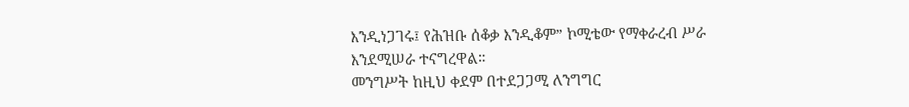እንዲነጋገሩ፤ የሕዝቡ ሰቆቃ እንዲቆም” ኮሚቴው የማቀራረብ ሥራ እንደሚሠራ ተናግረዋል።
መንግሥት ከዚህ ቀደም በተደጋጋሚ ለንግግር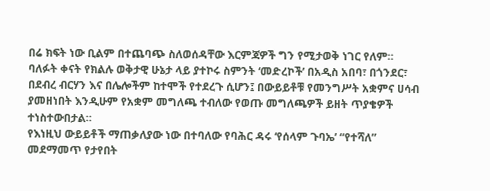በሬ ክፍት ነው ቢልም በተጨባጭ ስለወሰዳቸው እርምጃዎች ግን የሚታወቅ ነገር የለም።
ባለፉት ቀናት የክልሉ ወቅታዊ ሁኔታ ላይ ያተኮሩ ስምንት ‘መድረኮች’ በአዲስ አበባ፣ በጎንደር፣ በደብረ ብርሃን እና በሌሎችም ከተሞች የተደረጉ ሲሆን፤ በውይይቶቹ የመንግሥት አቋምና ሀሳብ ያመዘነበት እንዲሁም የአቋም መግለጫ ተብለው የወጡ መግለጫዎች ይዘት ጥያቄዎች ተነስተውበታል።
የእነዚህ ውይይቶች ማጠቃለያው ነው በተባለው የባሕር ዳሩ ‘የሰላም ጉባኤ’ “የተሻለ” መደማመጥ የታየበት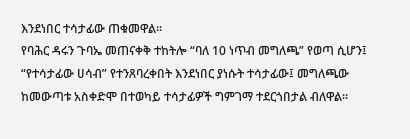እንደነበር ተሳታፊው ጠቁመዋል።
የባሕር ዳሩን ጉባኤ መጠናቀቅ ተከትሎ “ባለ 10 ነጥብ መግለጫ” የወጣ ሲሆን፤ “የተሳታፊው ሀሳብ” የተንጸባረቀበት እንደነበር ያነሱት ተሳታፊው፤ መግለጫው ከመውጣቱ አስቀድሞ በተወካይ ተሳታፊዎች ግምገማ ተደርጎበታል ብለዋል።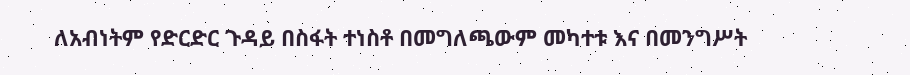ለአብነትም የድርድር ጉዳይ በስፋት ተነስቶ በመግለጫውም መካተቱ እና በመንግሥት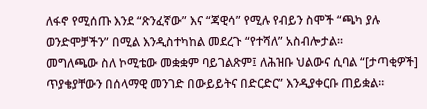ለፋኖ የሚሰጡ እንደ “ጽንፈኛው” እና “ጃዊሳ” የሚሉ የብይን ስሞች “ጫካ ያሉ ወንድሞቻችን” በሚል እንዲስተካከል መደረጉ “የተሻለ” አስብሎታል።
መግለጫው ስለ ኮሚቴው መቋቋም ባይገልጽም፤ ለሕዝቡ ህልውና ሲባል “[ታጣቂዎች] ጥያቄያቸውን በሰላማዊ መንገድ በውይይትና በድርድር” እንዲያቀርቡ ጠይቋል።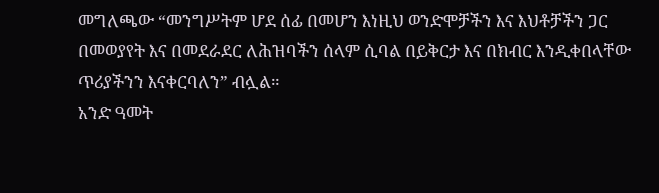መግለጫው “መንግሥትም ሆደ ሰፊ በመሆን እነዚህ ወንድሞቻችን እና እህቶቻችን ጋር በመወያየት እና በመደራደር ለሕዝባችን ሰላም ሲባል በይቅርታ እና በክብር እንዲቀበላቸው ጥሪያችንን እናቀርባለን” ብሏል።
አንድ ዓመት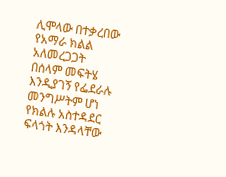ሊሞላው በተቃረበው የአማራ ክልል አለመረጋጋት በሰላም መፍትሄ እንዲያገኝ የፌደራሉ መንግሥትም ሆነ የክልሉ አስተዳደር ፍላጎት እንዳላቸው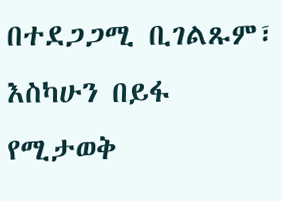በተደጋጋሚ ቢገልጹም፣ እስካሁን በይፋ የሚታወቅ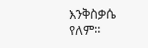እንቅስቃሴ የለም።